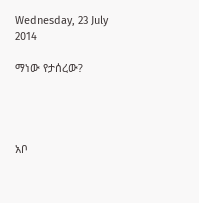Wednesday, 23 July 2014

ማነው የታሰረው?




አቦ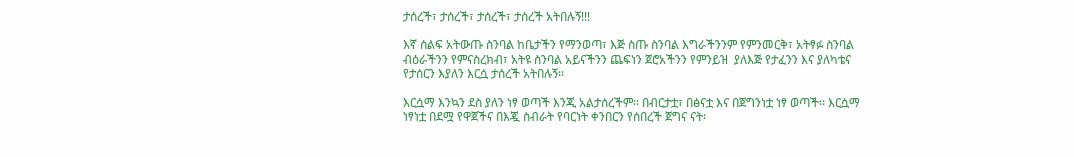ታሰረች፣ ታሰረች፣ ታሰረች፣ ታሰረች አትበሉኝ!!!

እኛ ሰልፍ አትውጡ ስንባል ከቤታችን የማንወጣ፣ እጅ ስጡ ስንባል እግራችንንም የምንመርቅ፣ አትፃፉ ስንባል ብዕራችንን የምናስረክብ፣ አትዩ ስንባል አይናችንን ጨፍነን ጀሮአችንን የምንይዝ  ያለእጅ የታፈንን እና ያለካቴና የታሰርን እያለን እርሷ ታሰረች አትበሉኝ፡፡

እርሷማ እንኳን ደስ ያለን ነፃ ወጣች እንጂ አልታሰረችም፡፡ በብርታቷ፣ በፅናቷ እና በጀግንነቷ ነፃ ወጣች፡፡ እርሷማ ነፃነቷ በደሟ የዋጀችና በእጇ ስብራት የባርነት ቀንበርን የሰበረች ጀግና ናት፡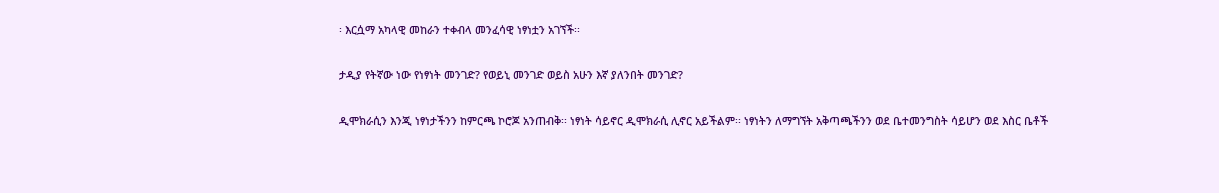፡ እርሷማ አካላዊ መከራን ተቀብላ መንፈሳዊ ነፃነቷን አገኘች፡፡

ታዲያ የትኛው ነው የነፃነት መንገድ? የወይኒ መንገድ ወይስ አሁን እኛ ያለንበት መንገድ?

ዲሞክራሲን እንጂ ነፃነታችንን ከምርጫ ኮሮጆ አንጠብቅ፡፡ ነፃነት ሳይኖር ዲሞክራሲ ሊኖር አይችልም፡፡ ነፃነትን ለማግኘት አቅጣጫችንን ወደ ቤተመንግስት ሳይሆን ወደ እስር ቤቶች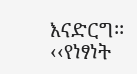እናድርግ፡፡ ‹‹የነፃነት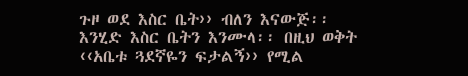ጉዞ ወደ እስር ቤት›› ብለን እናውጅ፡፡ እንሂድ እስር ቤትን እንሙላ፡፡ በዚህ ወቅት ‹‹አቤቱ ጓደኛዬን ፍታልኝ›› የሚል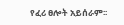የፈሪ ፀሎት አይሰራም፡፡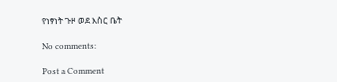የነፃነት ጉዞ ወደ እስር ቤት

No comments:

Post a Comment